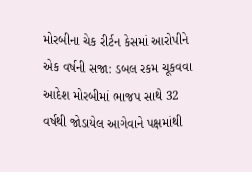મોરબીના ચેક રીર્ટન કેસમાં આરોપીને એક વર્ષની સજા: ડબલ રકમ ચૂકવવા આદેશ મોરબીમાં ભાજપ સાથે 32 વર્ષથી જોડાયેલ આગેવાને પક્ષમાંથી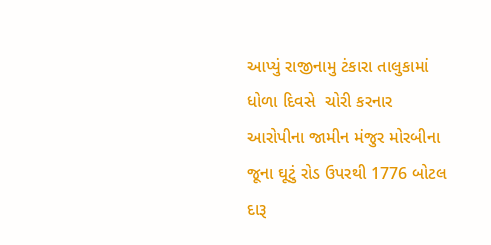આપ્યું રાજીનામુ ટંકારા તાલુકામાં ધોળા દિવસે  ચોરી કરનાર આરોપીના જામીન મંજુર મોરબીના જૂના ઘૂટું રોડ ઉપરથી 1776 બોટલ દારૂ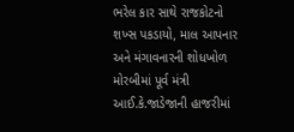ભરેલ કાર સાથે રાજકોટનો શખ્સ પકડાયો, માલ આપનાર અને મંગાવનારની શોધખોળ મોરબીમાં પૂર્વ મંત્રી આઈ.કે.જાડેજાની હાજરીમાં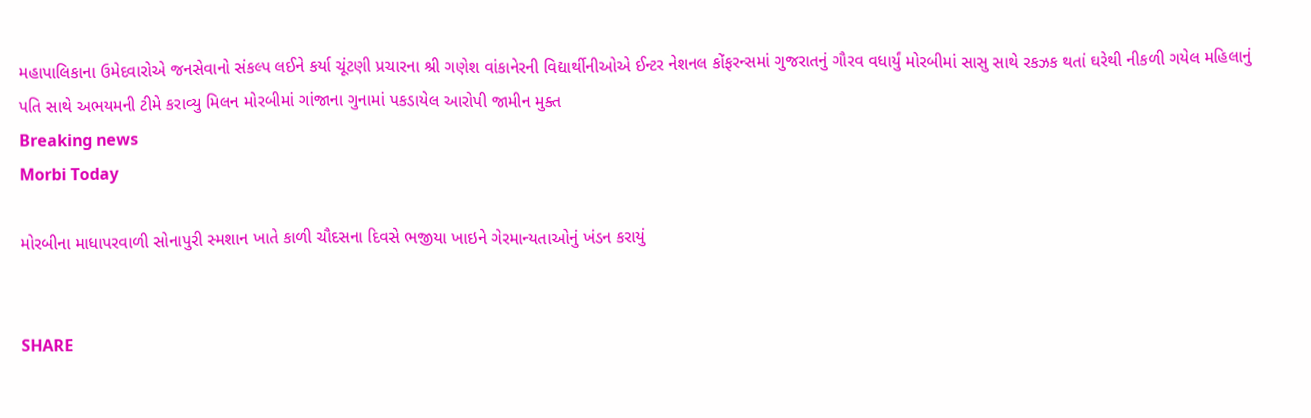મહાપાલિકાના ઉમેદવારોએ જનસેવાનો સંકલ્પ લઈને કર્યા ચૂંટણી પ્રચારના શ્રી ગણેશ વાંકાનેરની વિદ્યાર્થીનીઓએ ઈન્ટર નેશનલ કોંફરન્સમાં ગુજરાતનું ગૌરવ વધાર્યું મોરબીમાં સાસુ સાથે રકઝક થતાં ઘરેથી નીકળી ગયેલ મહિલાનું પતિ સાથે અભયમની ટીમે કરાવ્યુ મિલન મોરબીમાં ગાંજાના ગુનામાં પકડાયેલ આરોપી જામીન મુક્ત
Breaking news
Morbi Today

મોરબીના માધાપરવાળી સોનાપુરી સ્મશાન ખાતે કાળી ચૌદસના દિવસે ભજીયા ખાઇને ગેરમાન્યતાઓનું ખંડન કરાયું


SHARE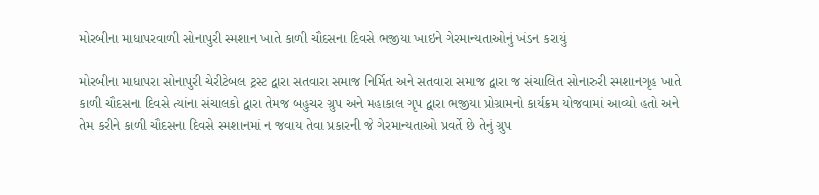મોરબીના માધાપરવાળી સોનાપુરી સ્મશાન ખાતે કાળી ચૌદસના દિવસે ભજીયા ખાઇને ગેરમાન્યતાઓનું ખંડન કરાયું

મોરબીના માધાપરા સોનાપુરી ચેરીટેબલ ટ્રસ્ટ દ્વારા સતવારા સમાજ નિર્મિત અને સતવારા સમાજ દ્વારા જ સંચાલિત સોનારુરી સ્મશાનગૃહ ખાતે કાળી ચૌદસના દિવસે ત્યાંના સંચાલકો દ્વારા તેમજ બહુચર ગ્રુપ અને મહાકાલ ગૃપ દ્વારા ભજીયા પ્રોગ્રામનો કાર્યક્રમ યોજવામાં આવ્યો હતો અને તેમ કરીને કાળી ચૌદસના દિવસે સ્મશાનમાં ન જવાય તેવા પ્રકારની જે ગેરમાન્યતાઓ પ્રવર્તે છે તેનું ગ્રુપ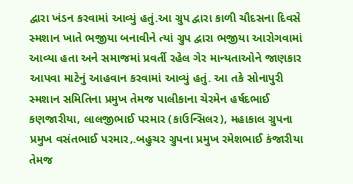દ્વારા ખંડન કરવામાં આવ્યું હતું.આ ગ્રુપ દ્વારા કાળી ચૌદસના દિવસે સ્મશાન ખાતે ભજીયા બનાવીને ત્યાં ગ્રુપ દ્વારા ભજીયા આરોગવામાં આવ્યા હતા અને સમાજમાં પ્રવર્તી રહેલ ગેર માન્યતાઓને જાણકાર આપવા માટેનું આહવાન કરવામાં આવ્યું હતું. આ તકે સોનાપુરી સ્મશાન સમિતિના પ્રમુખ તેમજ પાલીકાના ચેરમેન હર્ષદભાઈ કણજારીયા, લાલજીભાઈ પરમાર (કાઉન્સિલર), મહાકાલ ગ્રુપના પ્રમુખ વસંતભાઈ પરમાર,.બહુચર ગ્રુપના પ્રમુખ રમેશભાઈ કંજારીયા તેમજ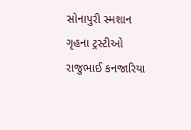સોનાપુરી સ્મશાન ગૃહના ટ્રસ્ટીઓ રાજુભાઈ કનજારિયા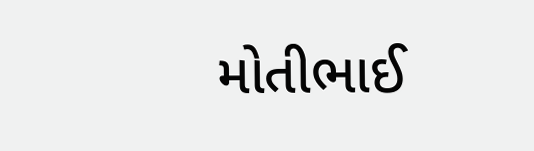મોતીભાઈ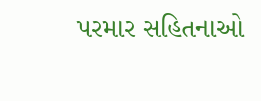પરમાર સહિતનાઓ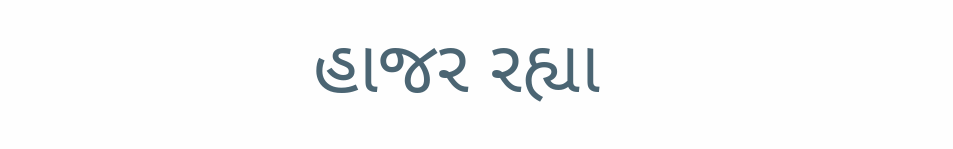હાજર રહ્યા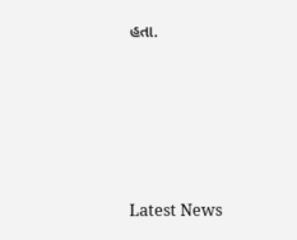હતા.






Latest News